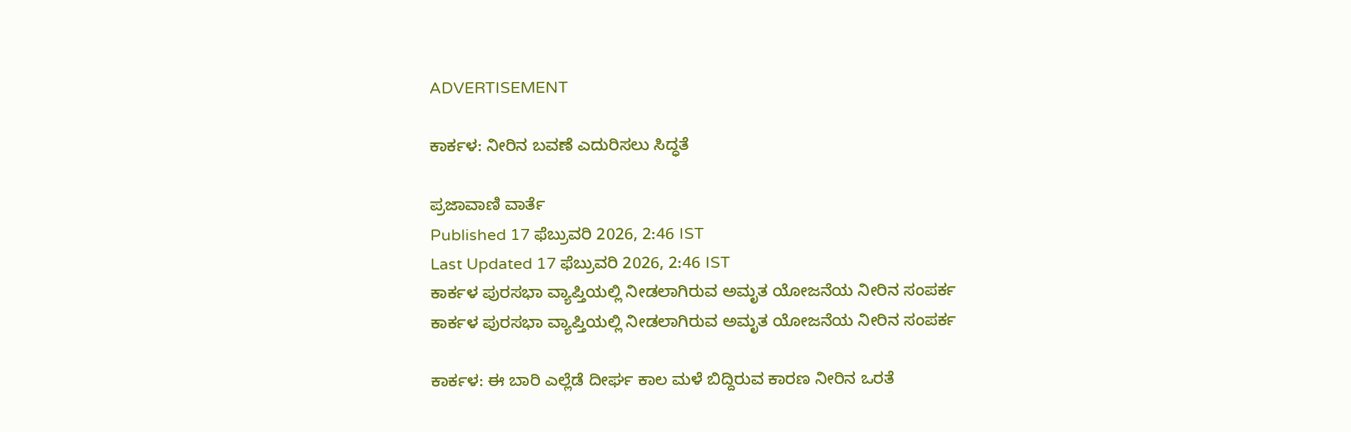ADVERTISEMENT

ಕಾರ್ಕಳ: ನೀರಿನ ಬವಣೆ ಎದುರಿಸಲು ಸಿದ್ಧತೆ

ಪ್ರಜಾವಾಣಿ ವಾರ್ತೆ
Published 17 ಫೆಬ್ರುವರಿ 2026, 2:46 IST
Last Updated 17 ಫೆಬ್ರುವರಿ 2026, 2:46 IST
ಕಾರ್ಕಳ ಪುರಸಭಾ ವ್ಯಾಪ್ತಿಯಲ್ಲಿ ನೀಡಲಾಗಿರುವ ಅಮೃತ ಯೋಜನೆಯ ನೀರಿನ ಸಂಪರ್ಕ
ಕಾರ್ಕಳ ಪುರಸಭಾ ವ್ಯಾಪ್ತಿಯಲ್ಲಿ ನೀಡಲಾಗಿರುವ ಅಮೃತ ಯೋಜನೆಯ ನೀರಿನ ಸಂಪರ್ಕ

ಕಾರ್ಕಳ: ಈ ಬಾರಿ ಎಲ್ಲೆಡೆ ದೀರ್ಘ ಕಾಲ ಮಳೆ ಬಿದ್ದಿರುವ ಕಾರಣ ನೀರಿನ ಒರತೆ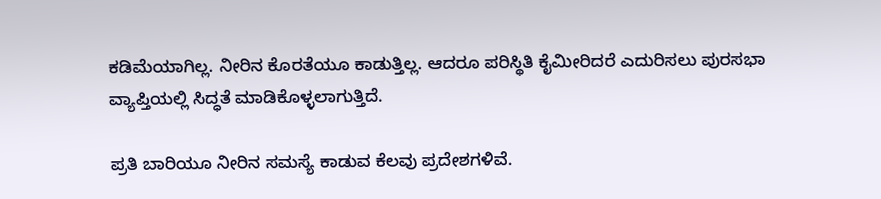ಕಡಿಮೆಯಾಗಿಲ್ಲ. ನೀರಿನ ಕೊರತೆಯೂ ಕಾಡುತ್ತಿಲ್ಲ. ಆದರೂ ಪರಿಸ್ಥಿತಿ ಕೈಮೀರಿದರೆ ಎದುರಿಸಲು ಪುರಸಭಾ ವ್ಯಾಪ್ತಿಯಲ್ಲಿ ಸಿದ್ಧತೆ ಮಾಡಿಕೊಳ್ಳಲಾಗುತ್ತಿದೆ.

ಪ್ರತಿ ಬಾರಿಯೂ ನೀರಿನ ಸಮಸ್ಯೆ ಕಾಡುವ ಕೆಲವು ಪ್ರದೇಶಗಳಿವೆ.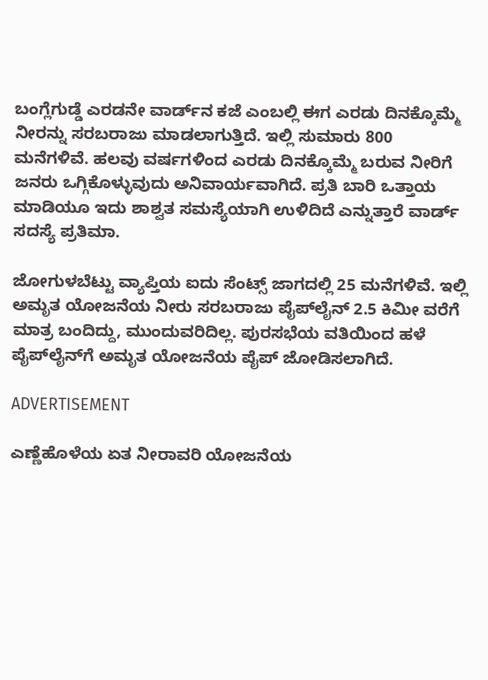ಬಂಗ್ಲೆಗುಡ್ಡೆ ಎರಡನೇ ವಾರ್ಡ್‌ನ ಕಜೆ ಎಂಬಲ್ಲಿ ಈಗ ಎರಡು ದಿನಕ್ಕೊಮ್ಮೆ ನೀರನ್ನು ಸರಬರಾಜು ಮಾಡಲಾಗುತ್ತಿದೆ. ಇಲ್ಲಿ ಸುಮಾರು 800 ಮನೆಗಳಿವೆ. ಹಲವು ವರ್ಷಗಳಿಂದ ಎರಡು ದಿನಕ್ಕೊಮ್ಮೆ ಬರುವ ನೀರಿಗೆ ಜನರು ಒಗ್ಗಿಕೊಳ್ಳುವುದು ಅನಿವಾರ್ಯವಾಗಿದೆ. ಪ್ರತಿ ಬಾರಿ ಒತ್ತಾಯ ಮಾಡಿಯೂ ಇದು ಶಾಶ್ವತ ಸಮಸ್ಯೆಯಾಗಿ ಉಳಿದಿದೆ ಎನ್ನುತ್ತಾರೆ ವಾರ್ಡ್‌ ಸದಸ್ಯೆ ಪ್ರತಿಮಾ.

ಜೋಗುಳಬೆಟ್ಟು ವ್ಯಾಪ್ತಿಯ ಐದು ಸೆಂಟ್ಸ್ ಜಾಗದಲ್ಲಿ 25 ಮನೆಗಳಿವೆ. ಇಲ್ಲಿ ಅಮೃತ ಯೋಜನೆಯ ನೀರು ಸರಬರಾಜು ಪೈಪ್‌ಲೈನ್ 2.5 ಕಿಮೀ ವರೆಗೆ ಮಾತ್ರ ಬಂದಿದ್ದು, ಮುಂದುವರಿದಿಲ್ಲ. ಪುರಸಭೆಯ ವತಿಯಿಂದ ಹಳೆ ಪೈಪ್‌ಲೈನ್‌ಗೆ ಅಮೃತ ಯೋಜನೆಯ ಪೈಪ್ ಜೋಡಿಸಲಾಗಿದೆ.

ADVERTISEMENT

ಎಣ್ಣೆಹೊಳೆಯ ಏತ ನೀರಾವರಿ ಯೋಜನೆಯ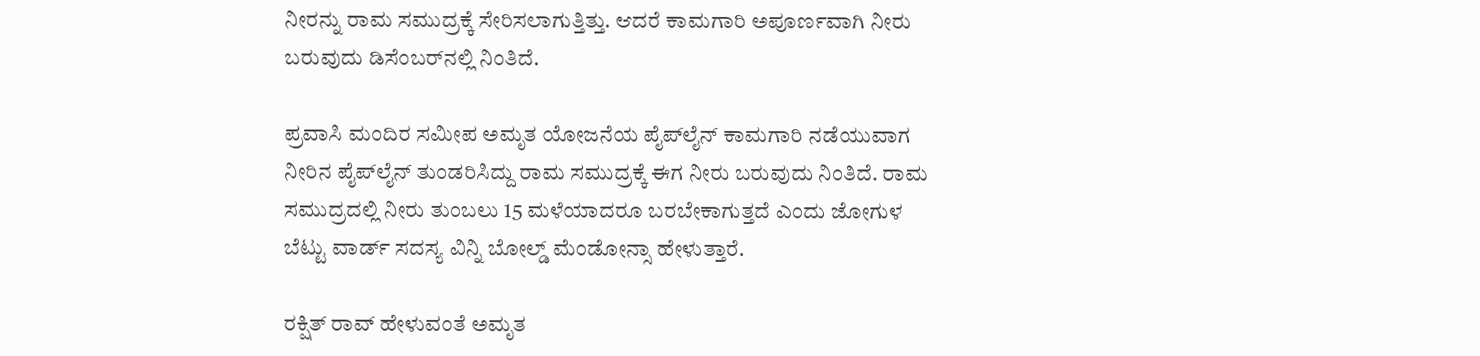ನೀರನ್ನು ರಾಮ ಸಮುದ್ರಕ್ಕೆ ಸೇರಿಸಲಾಗುತ್ತಿತ್ತು. ಆದರೆ ಕಾಮಗಾರಿ ಅಪೂರ್ಣವಾಗಿ ನೀರು ಬರುವುದು ಡಿಸೆಂಬರ್‌ನಲ್ಲಿ ನಿಂತಿದೆ.

ಪ್ರವಾಸಿ ಮಂದಿರ ಸಮೀಪ ಅಮೃತ ಯೋಜನೆಯ ಪೈಪ್‌ಲೈನ್ ಕಾಮಗಾರಿ ನಡೆಯುವಾಗ ನೀರಿನ ಪೈಪ್‌ಲೈನ್ ತುಂಡರಿಸಿದ್ದು ರಾಮ ಸಮುದ್ರಕ್ಕೆ ಈಗ ನೀರು ಬರುವುದು ನಿಂತಿದೆ. ರಾಮ ಸಮುದ್ರದಲ್ಲಿ ನೀರು ತುಂಬಲು 15 ಮಳೆಯಾದರೂ ಬರಬೇಕಾಗುತ್ತದೆ ಎಂದು ಜೋಗುಳ ಬೆಟ್ಟು ವಾರ್ಡ್ ಸದಸ್ಯ ವಿನ್ನಿ ಬೋಲ್ಡ್ ಮೆಂಡೋನ್ಸಾ ಹೇಳುತ್ತಾರೆ.

ರಕ್ಷಿತ್ ರಾವ್ ಹೇಳುವಂತೆ ಅಮೃತ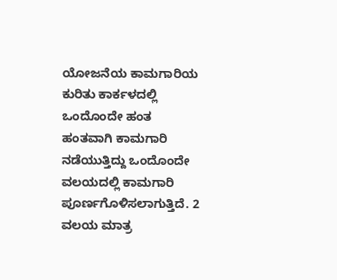ಯೋಜನೆಯ ಕಾಮಗಾರಿಯ ಕುರಿತು ಕಾರ್ಕಳದಲ್ಲಿ ಒಂದೊಂದೇ ಹಂತ ಹಂತವಾಗಿ ಕಾಮಗಾರಿ ನಡೆಯುತ್ತಿದ್ದು ಒಂದೊಂದೇ ವಲಯದಲ್ಲಿ ಕಾಮಗಾರಿ ಪೂರ್ಣಗೊಳಿಸಲಾಗುತ್ತಿದೆ. 2 ವಲಯ ಮಾತ್ರ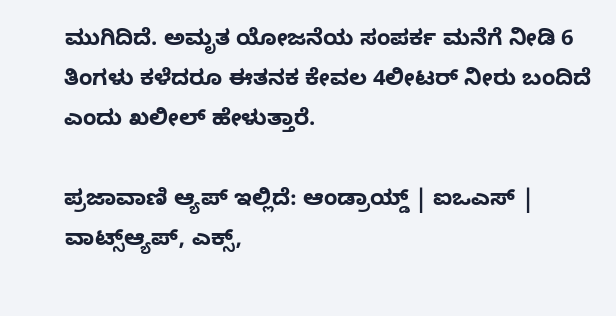ಮುಗಿದಿದೆ. ಅಮೃತ ಯೋಜನೆಯ ಸಂಪರ್ಕ ಮನೆಗೆ ನೀಡಿ 6 ತಿಂಗಳು ಕಳೆದರೂ ಈತನಕ ಕೇವಲ 4ಲೀಟರ್ ನೀರು ಬಂದಿದೆ ಎಂದು ಖಲೀಲ್ ಹೇಳುತ್ತಾರೆ.

ಪ್ರಜಾವಾಣಿ ಆ್ಯಪ್ ಇಲ್ಲಿದೆ: ಆಂಡ್ರಾಯ್ಡ್ | ಐಒಎಸ್ | ವಾಟ್ಸ್ಆ್ಯಪ್, ಎಕ್ಸ್,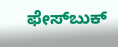ಫೇಸ್‌ಬುಕ್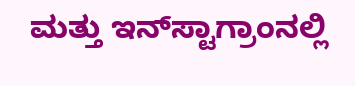ಮತ್ತು ಇನ್‌ಸ್ಟಾಗ್ರಾಂನಲ್ಲಿ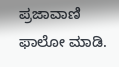ಪ್ರಜಾವಾಣಿ ಫಾಲೋ ಮಾಡಿ.